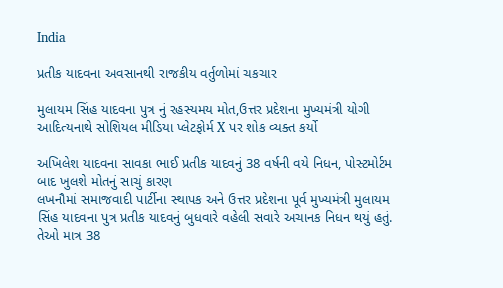India

પ્રતીક યાદવના અવસાનથી રાજકીય વર્તુળોમાં ચકચાર

મુલાયમ સિંહ યાદવના પુત્ર નું રહસ્યમય મોત,ઉત્તર પ્રદેશના મુખ્યમંત્રી યોગી આદિત્યનાથે સોશિયલ મીડિયા પ્લેટફોર્મ X પર શોક વ્યક્ત કર્યો

અખિલેશ યાદવના સાવકા ભાઈ પ્રતીક યાદવનું 38 વર્ષની વયે નિધન, પોસ્ટમોર્ટમ બાદ ખુલશે મોતનું સાચું કારણ
લખનૌમાં સમાજવાદી પાર્ટીના સ્થાપક અને ઉત્તર પ્રદેશના પૂર્વ મુખ્યમંત્રી મુલાયમ સિંહ યાદવના પુત્ર પ્રતીક યાદવનું બુધવારે વહેલી સવારે અચાનક નિધન થયું હતું. તેઓ માત્ર 38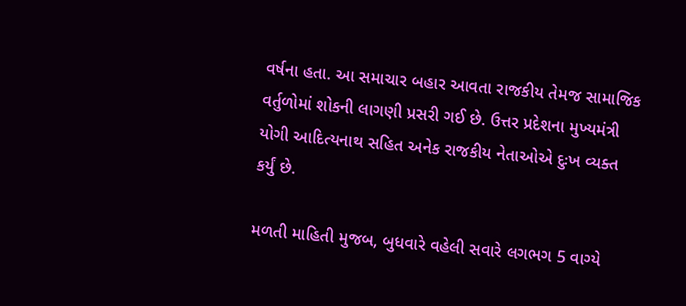વર્ષના હતા. આ સમાચાર બહાર આવતા રાજકીય તેમજ સામાજિક વર્તુળોમાં શોકની લાગણી પ્રસરી ગઈ છે. ઉત્તર પ્રદેશના મુખ્યમંત્રી યોગી આદિત્યનાથ સહિત અનેક રાજકીય નેતાઓએ દુઃખ વ્યક્ત કર્યું છે.

મળતી માહિતી મુજબ, બુધવારે વહેલી સવારે લગભગ 5 વાગ્યે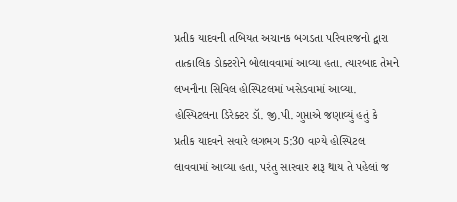પ્રતીક યાદવની તબિયત અચાનક બગડતા પરિવારજનો દ્વારા તાત્કાલિક ડોક્ટરોને બોલાવવામાં આવ્યા હતા. ત્યારબાદ તેમને લખનૌના સિવિલ હોસ્પિટલમાં ખસેડવામાં આવ્યા. હોસ્પિટલના ડિરેક્ટર ડૉ. જી.પી. ગુપ્તાએ જણાવ્યું હતું કે પ્રતીક યાદવને સવારે લગભગ 5:30 વાગ્યે હોસ્પિટલ લાવવામાં આવ્યા હતા, પરંતુ સારવાર શરૂ થાય તે પહેલાં જ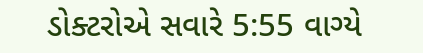ડોક્ટરોએ સવારે 5:55 વાગ્યે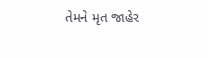તેમને મૃત જાહેર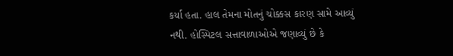કર્યા હતા. હાલ તેમના મોતનું ચોક્કસ કારણ સામે આવ્યું નથી. હોસ્પિટલ સત્તાવાળાઓએ જણાવ્યું છે કે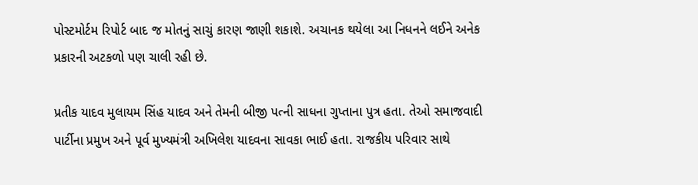પોસ્ટમોર્ટમ રિપોર્ટ બાદ જ મોતનું સાચું કારણ જાણી શકાશે. અચાનક થયેલા આ નિધનને લઈને અનેક પ્રકારની અટકળો પણ ચાલી રહી છે.

પ્રતીક યાદવ મુલાયમ સિંહ યાદવ અને તેમની બીજી પત્ની સાધના ગુપ્તાના પુત્ર હતા. તેઓ સમાજવાદી પાર્ટીના પ્રમુખ અને પૂર્વ મુખ્યમંત્રી અખિલેશ યાદવના સાવકા ભાઈ હતા. રાજકીય પરિવાર સાથે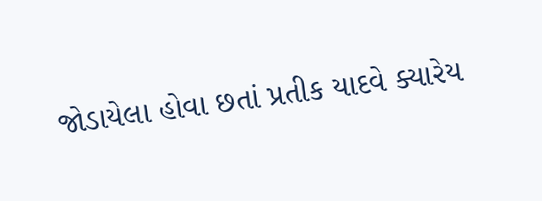જોડાયેલા હોવા છતાં પ્રતીક યાદવે ક્યારેય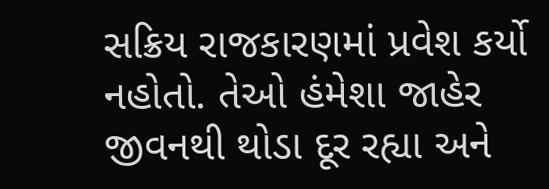સક્રિય રાજકારણમાં પ્રવેશ કર્યો નહોતો. તેઓ હંમેશા જાહેર જીવનથી થોડા દૂર રહ્યા અને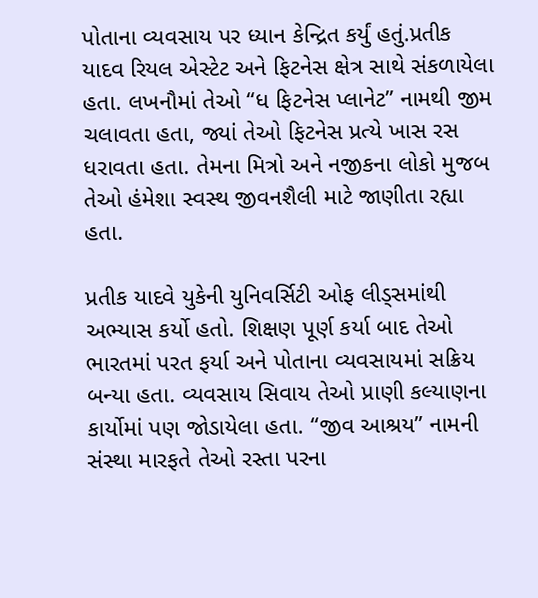પોતાના વ્યવસાય પર ધ્યાન કેન્દ્રિત કર્યું હતું.પ્રતીક યાદવ રિયલ એસ્ટેટ અને ફિટનેસ ક્ષેત્ર સાથે સંકળાયેલા હતા. લખનૌમાં તેઓ “ધ ફિટનેસ પ્લાનેટ” નામથી જીમ ચલાવતા હતા, જ્યાં તેઓ ફિટનેસ પ્રત્યે ખાસ રસ ધરાવતા હતા. તેમના મિત્રો અને નજીકના લોકો મુજબ તેઓ હંમેશા સ્વસ્થ જીવનશૈલી માટે જાણીતા રહ્યા હતા.

પ્રતીક યાદવે યુકેની યુનિવર્સિટી ઓફ લીડ્સમાંથી અભ્યાસ કર્યો હતો. શિક્ષણ પૂર્ણ કર્યા બાદ તેઓ ભારતમાં પરત ફર્યા અને પોતાના વ્યવસાયમાં સક્રિય બન્યા હતા. વ્યવસાય સિવાય તેઓ પ્રાણી કલ્યાણના કાર્યોમાં પણ જોડાયેલા હતા. “જીવ આશ્રય” નામની સંસ્થા મારફતે તેઓ રસ્તા પરના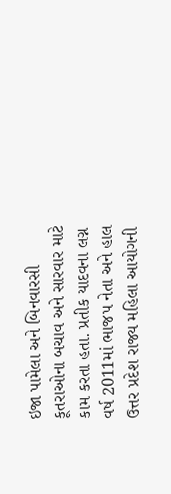ઇજા પામેલા અને બિનવારસી કૂતરાઓના બચાવ અને સારવાર માટે કામ કરતા હતા. પ્રતીક યાદવના લગ્ન વર્ષ 2011માં ભાજપ નેતા અને હાલ ઉત્તર પ્રદેશ રાજ્ય મહિલા આયોગની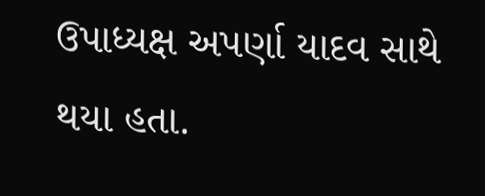ઉપાધ્યક્ષ અપર્ણા યાદવ સાથે થયા હતા.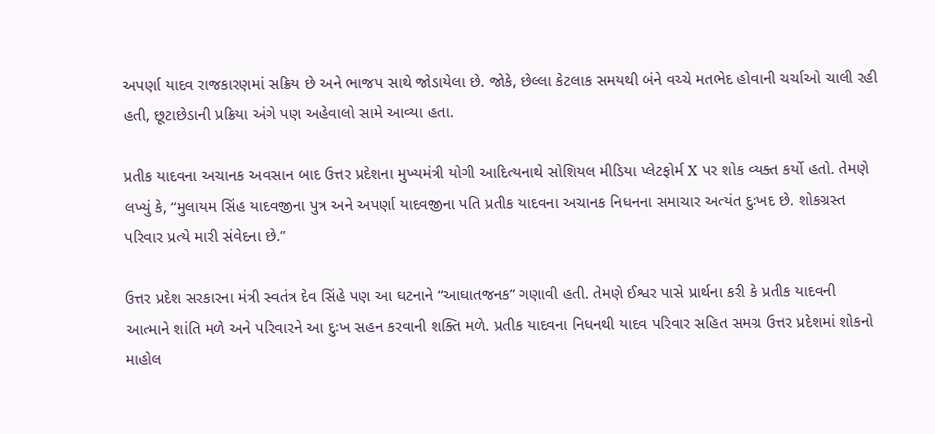અપર્ણા યાદવ રાજકારણમાં સક્રિય છે અને ભાજપ સાથે જોડાયેલા છે. જોકે, છેલ્લા કેટલાક સમયથી બંને વચ્ચે મતભેદ હોવાની ચર્ચાઓ ચાલી રહી હતી, છૂટાછેડાની પ્રક્રિયા અંગે પણ અહેવાલો સામે આવ્યા હતા.

પ્રતીક યાદવના અચાનક અવસાન બાદ ઉત્તર પ્રદેશના મુખ્યમંત્રી યોગી આદિત્યનાથે સોશિયલ મીડિયા પ્લેટફોર્મ X પર શોક વ્યક્ત કર્યો હતો. તેમણે લખ્યું કે, “મુલાયમ સિંહ યાદવજીના પુત્ર અને અપર્ણા યાદવજીના પતિ પ્રતીક યાદવના અચાનક નિધનના સમાચાર અત્યંત દુઃખદ છે. શોકગ્રસ્ત પરિવાર પ્રત્યે મારી સંવેદના છે.”

ઉત્તર પ્રદેશ સરકારના મંત્રી સ્વતંત્ર દેવ સિંહે પણ આ ઘટનાને “આઘાતજનક” ગણાવી હતી. તેમણે ઈશ્વર પાસે પ્રાર્થના કરી કે પ્રતીક યાદવની આત્માને શાંતિ મળે અને પરિવારને આ દુઃખ સહન કરવાની શક્તિ મળે. પ્રતીક યાદવના નિધનથી યાદવ પરિવાર સહિત સમગ્ર ઉત્તર પ્રદેશમાં શોકનો માહોલ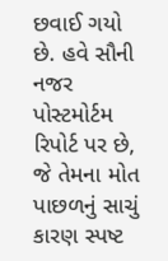છવાઈ ગયો છે. હવે સૌની નજર પોસ્ટમોર્ટમ રિપોર્ટ પર છે, જે તેમના મોત પાછળનું સાચું કારણ સ્પષ્ટ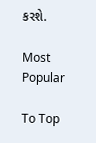કરશે.

Most Popular

To Top